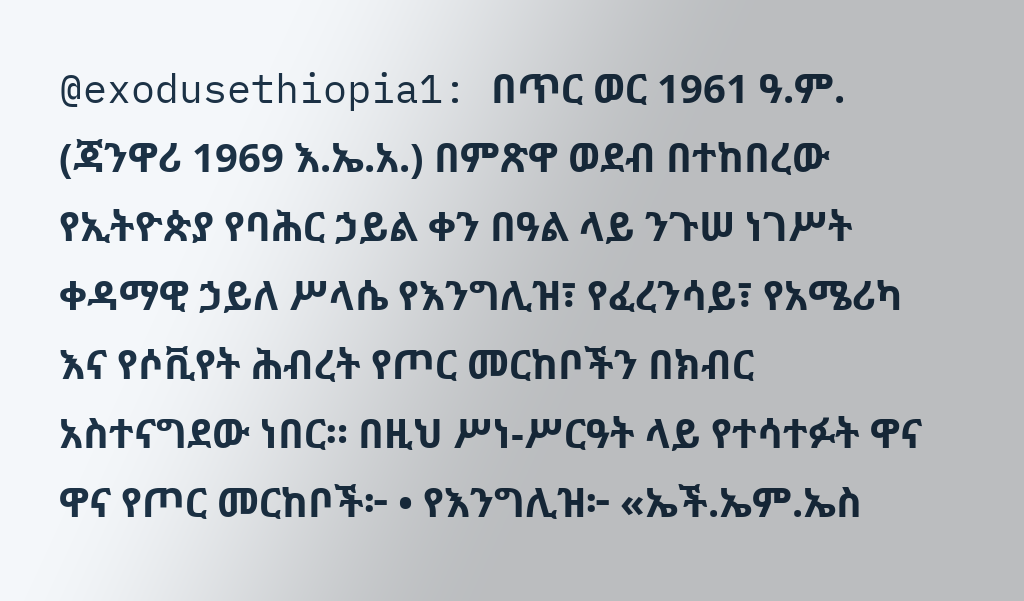@exodusethiopia1: በጥር ወር 1961 ዓ.ም. (ጃንዋሪ 1969 እ.ኤ.አ.) በምጽዋ ወደብ በተከበረው የኢትዮጵያ የባሕር ኃይል ቀን በዓል ላይ ንጉሠ ነገሥት ቀዳማዊ ኃይለ ሥላሴ የእንግሊዝ፣ የፈረንሳይ፣ የአሜሪካ እና የሶቪየት ሕብረት የጦር መርከቦችን በክብር አስተናግደው ነበር። በዚህ ሥነ-ሥርዓት ላይ የተሳተፉት ዋና ዋና የጦር መርከቦች፦ • የእንግሊዝ፦ «ኤች.ኤም.ኤስ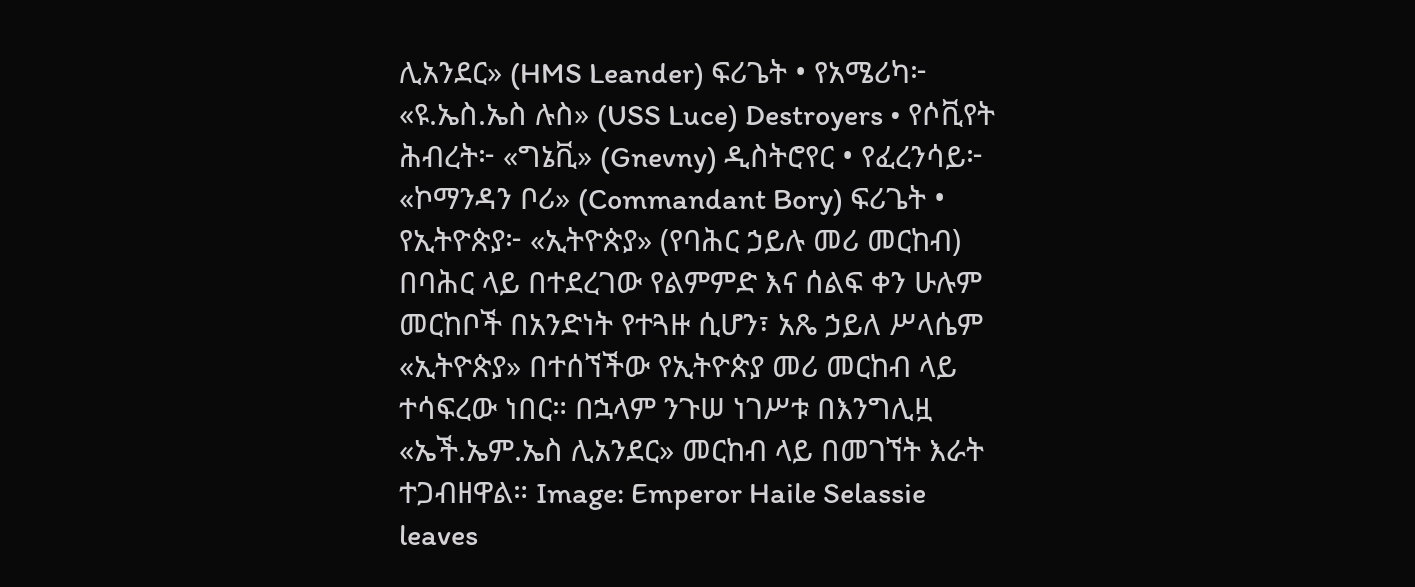ሊአንደር» (HMS Leander) ፍሪጌት • የአሜሪካ፦ «ዩ.ኤስ.ኤስ ሉስ» (USS Luce) Destroyers • የሶቪየት ሕብረት፦ «ግኔቪ» (Gnevny) ዲስትሮየር • የፈረንሳይ፦ «ኮማንዳን ቦሪ» (Commandant Bory) ፍሪጌት • የኢትዮጵያ፦ «ኢትዮጵያ» (የባሕር ኃይሉ መሪ መርከብ) በባሕር ላይ በተደረገው የልምምድ እና ሰልፍ ቀን ሁሉም መርከቦች በአንድነት የተጓዙ ሲሆን፣ አጼ ኃይለ ሥላሴም «ኢትዮጵያ» በተሰኘችው የኢትዮጵያ መሪ መርከብ ላይ ተሳፍረው ነበር። በኋላም ንጉሠ ነገሥቱ በእንግሊዟ «ኤች.ኤም.ኤስ ሊአንደር» መርከብ ላይ በመገኘት እራት ተጋብዘዋል። Image: Emperor Haile Selassie leaves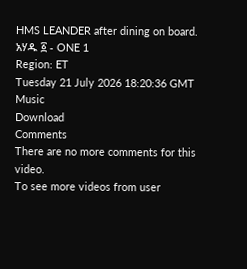HMS LEANDER after dining on board.
አሃዱ ፩ - ONE 1
Region: ET
Tuesday 21 July 2026 18:20:36 GMT
Music
Download
Comments
There are no more comments for this video.
To see more videos from user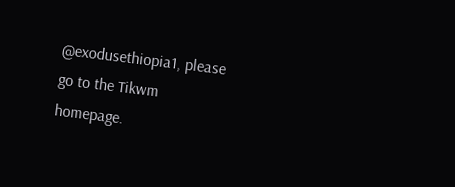@exodusethiopia1, please go to the Tikwm
homepage.